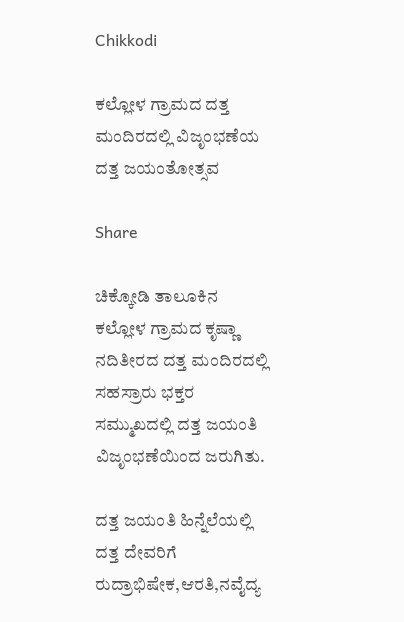Chikkodi

ಕಲ್ಲೋಳ ಗ್ರಾಮದ ದತ್ತ ಮಂದಿರದಲ್ಲಿ ವಿಜೃಂಭಣೆಯ ದತ್ತ ಜಯಂತೋತ್ಸವ

Share

ಚಿಕ್ಕೋಡಿ ತಾಲೂಕಿನ ಕಲ್ಲೋಳ ಗ್ರಾಮದ ಕೃಷ್ಣಾ ನದಿತೀರದ ದತ್ತ ಮಂದಿರದಲ್ಲಿ ಸಹಸ್ರಾರು ಭಕ್ತರ ಸಮ್ಮುಖದಲ್ಲಿ ದತ್ತ ಜಯಂತಿ ವಿಜೃಂಭಣೆಯಿಂದ ಜರುಗಿತು.

ದತ್ತ ಜಯಂತಿ ಹಿನ್ನೆಲೆಯಲ್ಲಿ ದತ್ತ ದೇವರಿಗೆ ರುದ್ರಾಭಿಷೇಕ,ಆರತಿ,ನವೈದ್ಯ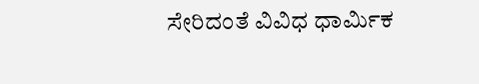ಸೇರಿದಂತೆ ವಿವಿಧ ಧಾರ್ಮಿಕ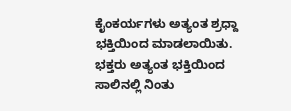ಕೈಂಕರ್ಯಗಳು ಅತ್ಯಂತ ಶ್ರಧ್ದಾ ಭಕ್ತಿಯಿಂದ ಮಾಡಲಾಯಿತು. ಭಕ್ತರು ಅತ್ಯಂತ ಭಕ್ತಿಯಿಂದ ಸಾಲಿನಲ್ಲಿ ನಿಂತು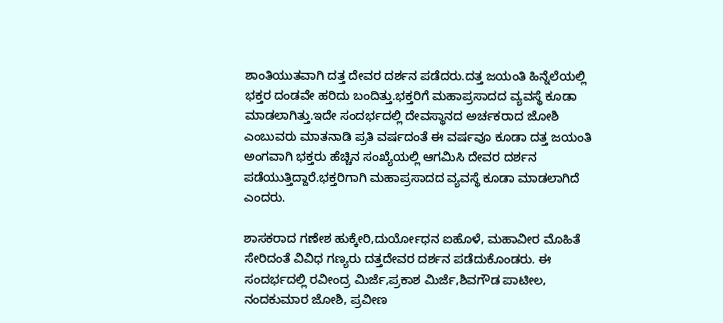ಶಾಂತಿಯುತವಾಗಿ ದತ್ತ ದೇವರ ದರ್ಶನ ಪಡೆದರು.ದತ್ತ ಜಯಂತಿ ಹಿನ್ನೆಲೆಯಲ್ಲಿ ಭಕ್ತರ ದಂಡವೇ ಹರಿದು ಬಂದಿತ್ತು.ಭಕ್ತರಿಗೆ ಮಹಾಪ್ರಸಾದದ ವ್ಯವಸ್ಥೆ ಕೂಡಾ ಮಾಡಲಾಗಿತ್ತು.ಇದೇ ಸಂದರ್ಭದಲ್ಲಿ ದೇವಸ್ಥಾನದ ಅರ್ಚಕರಾದ ಜೋಶಿ ಎಂಬುವರು ಮಾತನಾಡಿ ಪ್ರತಿ ವರ್ಷದಂತೆ ಈ ವರ್ಷವೂ ಕೂಡಾ ದತ್ತ ಜಯಂತಿ ಅಂಗವಾಗಿ ಭಕ್ತರು ಹೆಚ್ಚಿನ ಸಂಖ್ಯೆಯಲ್ಲಿ ಆಗಮಿಸಿ ದೇವರ ದರ್ಶನ ಪಡೆಯುತ್ತಿದ್ದಾರೆ.ಭಕ್ತರಿಗಾಗಿ ಮಹಾಪ್ರಸಾದದ ವ್ಯವಸ್ಥೆ ಕೂಡಾ ಮಾಡಲಾಗಿದೆ ಎಂದರು.

ಶಾಸಕರಾದ ಗಣೇಶ ಹುಕ್ಕೇರಿ,ದುರ್ಯೋಧನ ಐಹೊಳೆ, ಮಹಾವೀರ ಮೊಹಿತೆ ಸೇರಿದಂತೆ ವಿವಿಧ ಗಣ್ಯರು ದತ್ತದೇವರ ದರ್ಶನ ಪಡೆದುಕೊಂಡರು. ಈ ಸಂದರ್ಭದಲ್ಲಿ ರವೀಂದ್ರ ಮಿರ್ಜೆ,ಪ್ರಕಾಶ ಮಿರ್ಜೆ,ಶಿವಗೌಡ ಪಾಟೀಲ, ನಂದಕುಮಾರ ಜೋಶಿ, ಪ್ರವೀಣ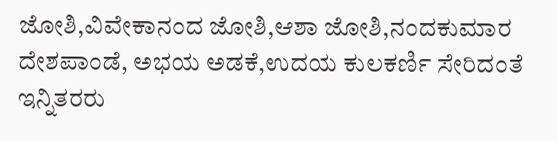ಜೋಶಿ,ವಿವೇಕಾನಂದ ಜೋಶಿ,ಆಶಾ ಜೋಶಿ,ನಂದಕುಮಾರ ದೇಶಪಾಂಡೆ, ಅಭಯ ಅಡಕೆ,ಉದಯ ಕುಲಕರ್ಣಿ ಸೇರಿದಂತೆ ಇನ್ನಿತರರು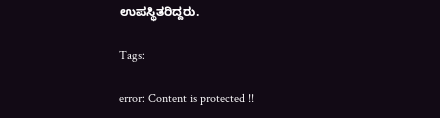ಉಪಸ್ಥಿತರಿದ್ದರು.

Tags:

error: Content is protected !!